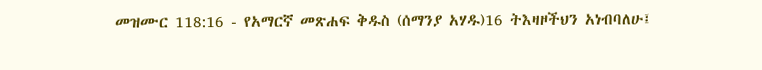መዝሙር 118:16 - የአማርኛ መጽሐፍ ቅዱስ (ሰማንያ አሃዱ)16 ትእዛዞችህን አነብባለሁ፤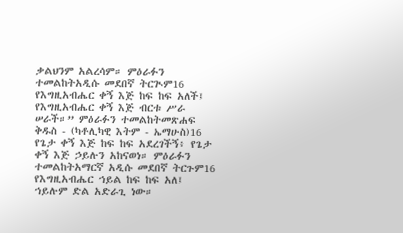ቃልህንም አልረሳም። ምዕራፉን ተመልከትአዲሱ መደበኛ ትርጒም16 የእግዚአብሔር ቀኝ እጅ ከፍ ከፍ አለች፤ የእግዚአብሔር ቀኝ እጅ ብርቱ ሥራ ሠራች።” ምዕራፉን ተመልከትመጽሐፍ ቅዱስ - (ካቶሊካዊ እትም - ኤማሁስ)16 የጌታ ቀኝ እጅ ከፍ ከፍ አደረገችኝ፥ የጌታ ቀኝ እጅ ኃይሉን አከናወነ። ምዕራፉን ተመልከትአማርኛ አዲሱ መደበኛ ትርጉም16 የእግዚአብሔር ኀይል ከፍ ከፍ አለ፤ ኀይሉም ድል አድራጊ ነው።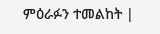ምዕራፉን ተመልከት |